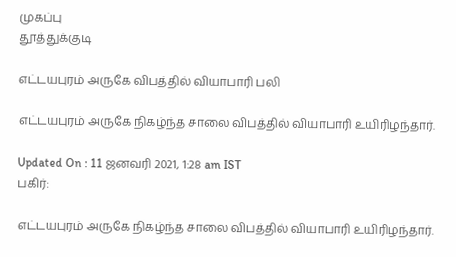முகப்பு
தூத்துக்குடி

எட்டயபுரம் அருகே விபத்தில் வியாபாரி பலி

எட்டயபுரம் அருகே நிகழ்ந்த சாலை விபத்தில் வியாபாரி உயிரிழந்தார்.

Updated On : 11 ஜனவரி 2021, 1:28 am IST
பகிர்:

எட்டயபுரம் அருகே நிகழ்ந்த சாலை விபத்தில் வியாபாரி உயிரிழந்தார்.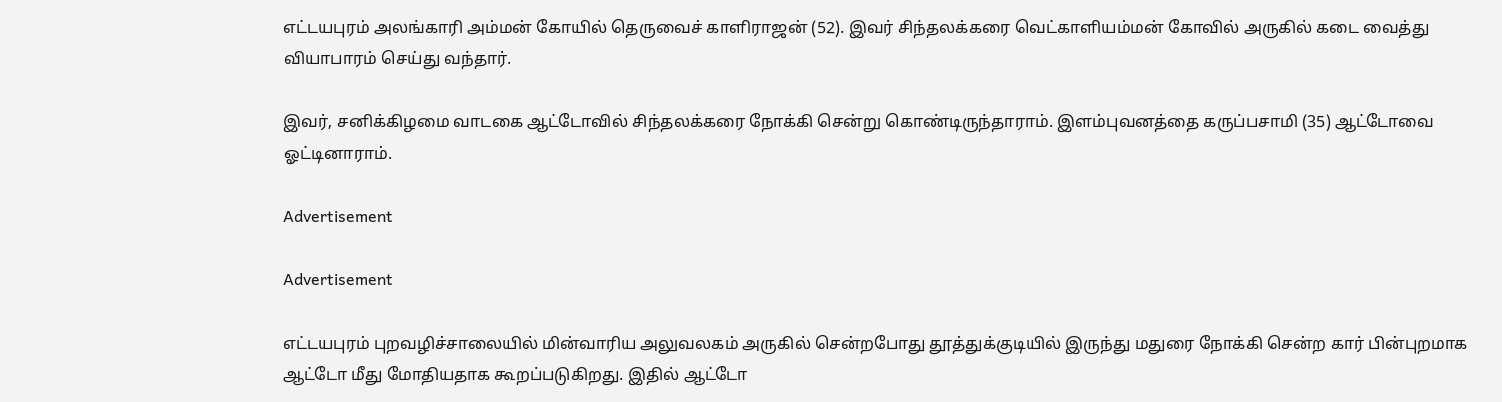எட்டயபுரம் அலங்காரி அம்மன் கோயில் தெருவைச் காளிராஜன் (52). இவர் சிந்தலக்கரை வெட்காளியம்மன் கோவில் அருகில் கடை வைத்து வியாபாரம் செய்து வந்தார்.

இவர், சனிக்கிழமை வாடகை ஆட்டோவில் சிந்தலக்கரை நோக்கி சென்று கொண்டிருந்தாராம். இளம்புவனத்தை கருப்பசாமி (35) ஆட்டோவை ஓட்டினாராம்.

Advertisement

Advertisement

எட்டயபுரம் புறவழிச்சாலையில் மின்வாரிய அலுவலகம் அருகில் சென்றபோது தூத்துக்குடியில் இருந்து மதுரை நோக்கி சென்ற கார் பின்புறமாக ஆட்டோ மீது மோதியதாக கூறப்படுகிறது. இதில் ஆட்டோ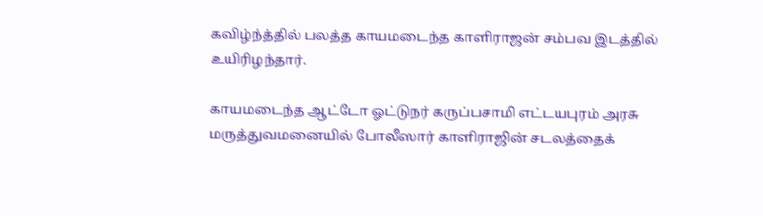கவிழ்ந்த்தில் பலத்த காயமடைந்த காளிராஜன் சம்பவ இடத்தில் உயிரிழந்தார்.

காயமடைந்த ஆட்டோ ஓட்டுநர் கருப்பசாமி எட்டயபுரம் அரசு மருத்துவமனையில் போலீஸார் காளிராஜின் சடலத்தைக்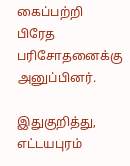கைப்பற்றி பிரேத பரிசோதனைக்கு அனுப்பினர்.

இதுகுறித்து, எட்டயபுரம்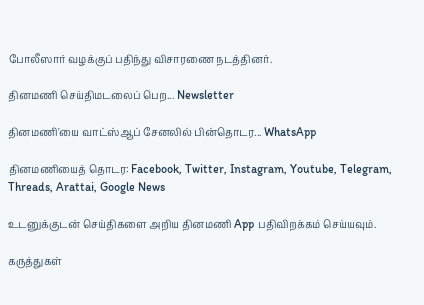போலீஸார் வழக்குப் பதிந்து விசாரணை நடத்தினர்.

தினமணி செய்திமடலைப் பெற... Newsletter

தினமணி'யை வாட்ஸ்ஆப் சேனலில் பின்தொடர... WhatsApp

தினமணியைத் தொடர: Facebook, Twitter, Instagram, Youtube, Telegram, Threads, Arattai, Google News

உடனுக்குடன் செய்திகளை அறிய தினமணி App பதிவிறக்கம் செய்யவும்.

கருத்துகள்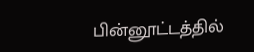பின்னூட்டத்தில்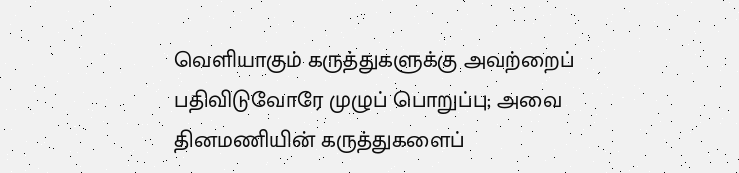வெளியாகும் கருத்துகளுக்கு அவற்றைப் பதிவிடுவோரே முழுப் பொறுப்பு; அவை தினமணியின் கருத்துகளைப்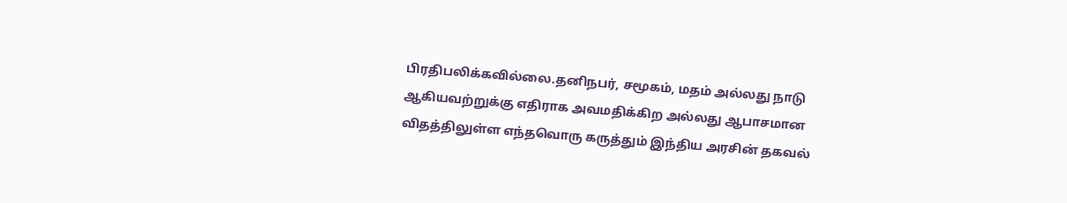பிரதிபலிக்கவில்லை.தனிநபர், சமூகம், மதம் அல்லது நாடு ஆகியவற்றுக்கு எதிராக அவமதிக்கிற அல்லது ஆபாசமான விதத்திலுள்ள எந்தவொரு கருத்தும் இந்திய அரசின் தகவல்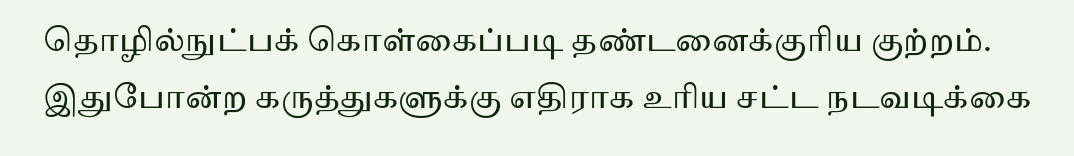தொழில்நுட்பக் கொள்கைப்படி தண்டனைக்குரிய குற்றம். இதுபோன்ற கருத்துகளுக்கு எதிராக உரிய சட்ட நடவடிக்கை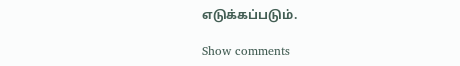எடுக்கப்படும்.

Show comments